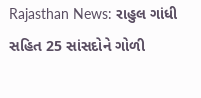Rajasthan News: રાહુલ ગાંધી સહિત 25 સાંસદોને ગોળી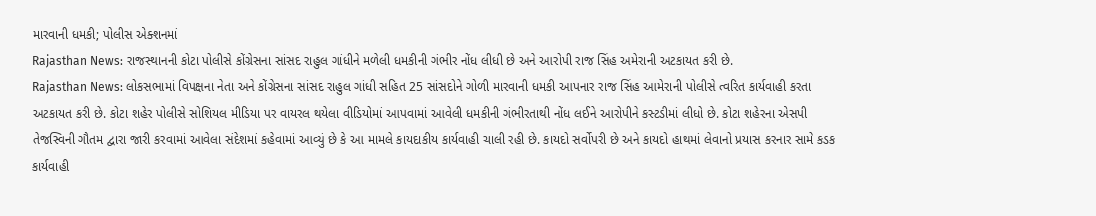મારવાની ધમકી; પોલીસ એક્શનમાં
Rajasthan News: રાજસ્થાનની કોટા પોલીસે કોંગ્રેસના સાંસદ રાહુલ ગાંધીને મળેલી ધમકીની ગંભીર નોંધ લીધી છે અને આરોપી રાજ સિંહ અમેરાની અટકાયત કરી છે.
Rajasthan News: લોકસભામાં વિપક્ષના નેતા અને કોંગ્રેસના સાંસદ રાહુલ ગાંધી સહિત 25 સાંસદોને ગોળી મારવાની ધમકી આપનાર રાજ સિંહ આમેરાની પોલીસે ત્વરિત કાર્યવાહી કરતા અટકાયત કરી છે. કોટા શહેર પોલીસે સોશિયલ મીડિયા પર વાયરલ થયેલા વીડિયોમાં આપવામાં આવેલી ધમકીની ગંભીરતાથી નોંધ લઈને આરોપીને કસ્ટડીમાં લીધો છે. કોટા શહેરના એસપી તેજસ્વિની ગૌતમ દ્વારા જારી કરવામાં આવેલા સંદેશમાં કહેવામાં આવ્યું છે કે આ મામલે કાયદાકીય કાર્યવાહી ચાલી રહી છે. કાયદો સર્વોપરી છે અને કાયદો હાથમાં લેવાનો પ્રયાસ કરનાર સામે કડક કાર્યવાહી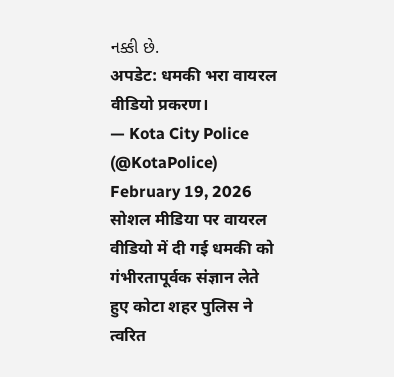નક્કી છે.
अपडेट: धमकी भरा वायरल वीडियो प्रकरण।
— Kota City Police (@KotaPolice) February 19, 2026
सोशल मीडिया पर वायरल वीडियो में दी गई धमकी को गंभीरतापूर्वक संज्ञान लेते हुए कोटा शहर पुलिस ने त्वरित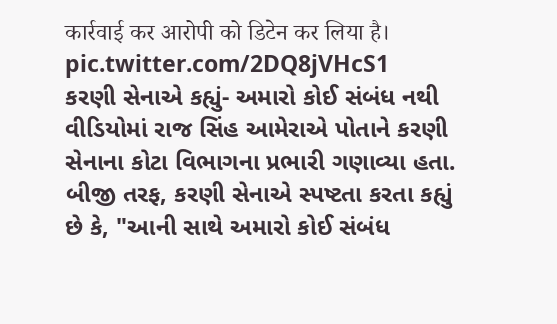कार्रवाई कर आरोपी को डिटेन कर लिया है। pic.twitter.com/2DQ8jVHcS1
કરણી સેનાએ કહ્યું- અમારો કોઈ સંબંધ નથી
વીડિયોમાં રાજ સિંહ આમેરાએ પોતાને કરણી સેનાના કોટા વિભાગના પ્રભારી ગણાવ્યા હતા. બીજી તરફ, કરણી સેનાએ સ્પષ્ટતા કરતા કહ્યું છે કે, "આની સાથે અમારો કોઈ સંબંધ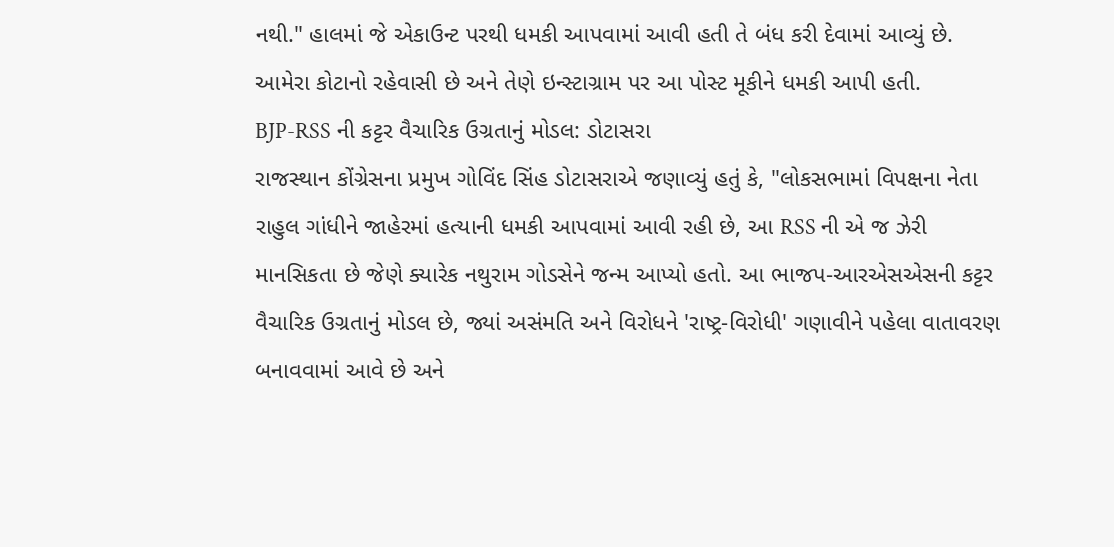નથી." હાલમાં જે એકાઉન્ટ પરથી ધમકી આપવામાં આવી હતી તે બંધ કરી દેવામાં આવ્યું છે. આમેરા કોટાનો રહેવાસી છે અને તેણે ઇન્સ્ટાગ્રામ પર આ પોસ્ટ મૂકીને ધમકી આપી હતી.
BJP-RSS ની કટ્ટર વૈચારિક ઉગ્રતાનું મોડલ: ડોટાસરા
રાજસ્થાન કોંગ્રેસના પ્રમુખ ગોવિંદ સિંહ ડોટાસરાએ જણાવ્યું હતું કે, "લોકસભામાં વિપક્ષના નેતા રાહુલ ગાંધીને જાહેરમાં હત્યાની ધમકી આપવામાં આવી રહી છે, આ RSS ની એ જ ઝેરી માનસિકતા છે જેણે ક્યારેક નથુરામ ગોડસેને જન્મ આપ્યો હતો. આ ભાજપ-આરએસએસની કટ્ટર વૈચારિક ઉગ્રતાનું મોડલ છે, જ્યાં અસંમતિ અને વિરોધને 'રાષ્ટ્ર-વિરોધી' ગણાવીને પહેલા વાતાવરણ બનાવવામાં આવે છે અને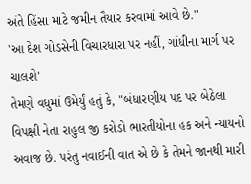અંતે હિંસા માટે જમીન તૈયાર કરવામાં આવે છે."
'આ દેશ ગોડસેની વિચારધારા પર નહીં, ગાંધીના માર્ગ પર ચાલશે'
તેમણે વધુમાં ઉમેર્યું હતું કે, "બંધારણીય પદ પર બેઠેલા વિપક્ષી નેતા રાહુલ જી કરોડો ભારતીયોના હક અને ન્યાયનો અવાજ છે. પરંતુ નવાઈની વાત એ છે કે તેમને જાનથી મારી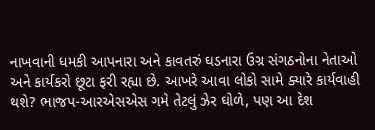નાખવાની ધમકી આપનારા અને કાવતરું ઘડનારા ઉગ્ર સંગઠનોના નેતાઓ અને કાર્યકરો છૂટા ફરી રહ્યા છે. આખરે આવા લોકો સામે ક્યારે કાર્યવાહી થશે? ભાજપ-આરએસએસ ગમે તેટલું ઝેર ઘોળે, પણ આ દેશ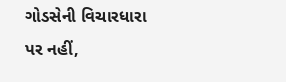ગોડસેની વિચારધારા પર નહીં,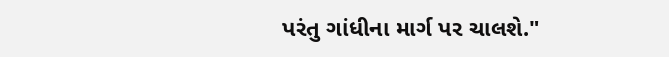પરંતુ ગાંધીના માર્ગ પર ચાલશે."